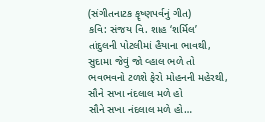(સંગીતનાટક કૄષ્ણપર્વનું ગીત)
કવિ: સંજય વિ. શાહ ‘શર્મિલ’
તાંદુલની પોટલીમાં હૈયાના ભાવથી,
સુદામા જેવું જો વ્હાલ ભળે તો
ભવભવનો ટળશે ફેરો મોહનની મહેરથી,
સૌને સખા નંદલાલ મળે હો
સૌને સખા નંદલાલ મળે હો…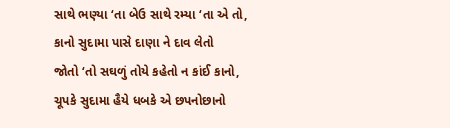સાથે ભણ્યા ‘તા બેઉ સાથે રમ્યા ‘તા એ તો,
કાનો સુદામા પાસે દાણા ને દાવ લેતો
જોતો ‘તો સઘળું તોયે કહેતો ન કાંઈ કાનો,
ચૂપકે સુદામા હૈયે ધબકે એ છપનોછાનો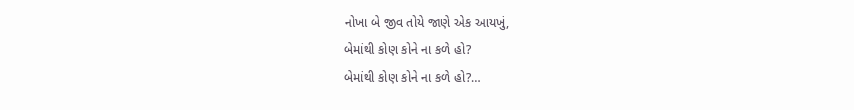નોખા બે જીવ તોયે જાણે એક આયખું,
બેમાંથી કોણ કોને ના કળે હો?
બેમાંથી કોણ કોને ના કળે હો?…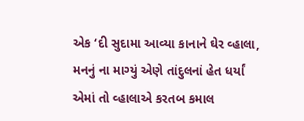એક ‘દી સુદામા આવ્યા કાનાને ઘેર વ્હાલા,
મનનું ના માગ્યું એણે તાંદુલનાં હેત ધર્યાં
એમાં તો વ્હાલાએ કરતબ કમાલ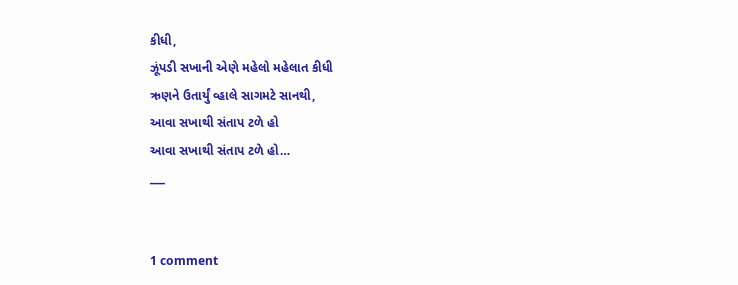કીધી,
ઝૂંપડી સખાની એણે મહેલો મહેલાત કીધી
ઋણને ઉતાર્યું વ્હાલે સાગમટે સાનથી,
આવા સખાથી સંતાપ ટળે હો
આવા સખાથી સંતાપ ટળે હો…
___


1 comment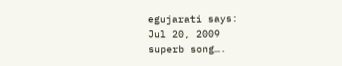egujarati says:
Jul 20, 2009
superb song….